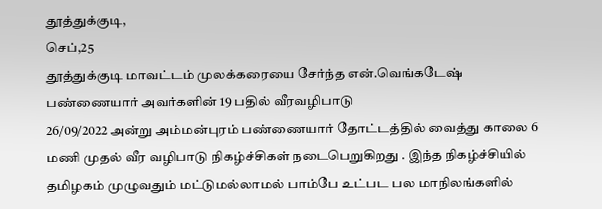தூத்துக்குடி,
செப்,25
தூத்துக்குடி மாவட்டம் முலக்கரையை சேர்ந்த என்.வெங்கடேஷ் பண்ணையார் அவர்களின் 19 பதில் வீரவழிபாடு
26/09/2022 அன்று அம்மன்புரம் பண்ணையார் தோட்டத்தில் வைத்து காலை 6 மணி முதல் வீர வழிபாடு நிகழ்ச்சிகள் நடைபெறுகிறது . இந்த நிகழ்ச்சியில் தமிழகம் முழுவதும் மட்டுமல்லாமல் பாம்பே உட்பட பல மாநிலங்களில்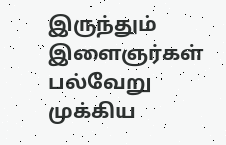இருந்தும் இளைஞர்கள் பல்வேறு முக்கிய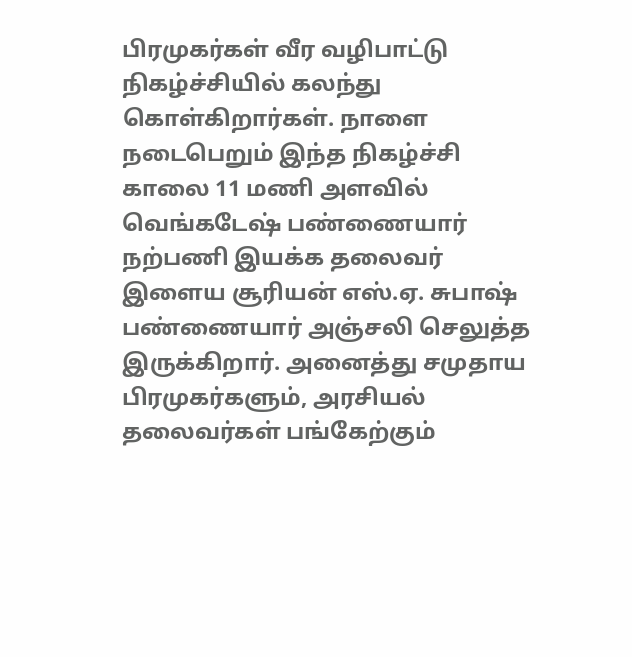பிரமுகர்கள் வீர வழிபாட்டு நிகழ்ச்சியில் கலந்து கொள்கிறார்கள். நாளை நடைபெறும் இந்த நிகழ்ச்சி காலை 11 மணி அளவில் வெங்கடேஷ் பண்ணையார் நற்பணி இயக்க தலைவர் இளைய சூரியன் எஸ்.ஏ. சுபாஷ் பண்ணையார் அஞ்சலி செலுத்த இருக்கிறார். அனைத்து சமுதாய பிரமுகர்களும், அரசியல் தலைவர்கள் பங்கேற்கும்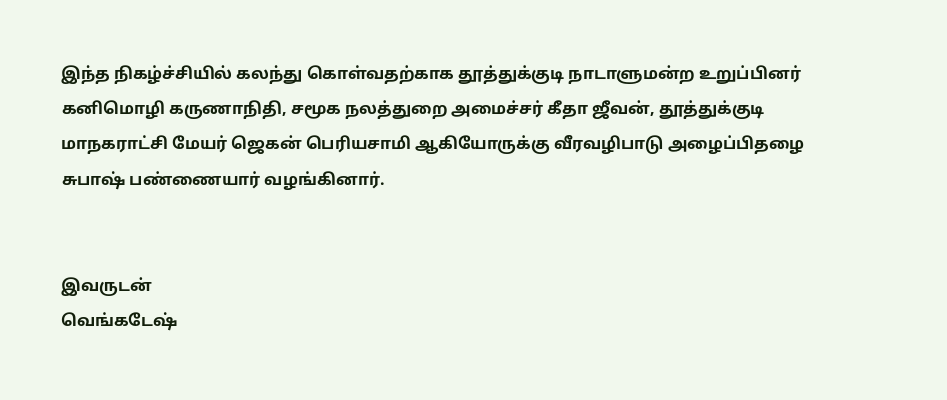இந்த நிகழ்ச்சியில் கலந்து கொள்வதற்காக தூத்துக்குடி நாடாளுமன்ற உறுப்பினர் கனிமொழி கருணாநிதி, சமூக நலத்துறை அமைச்சர் கீதா ஜீவன், தூத்துக்குடி மாநகராட்சி மேயர் ஜெகன் பெரியசாமி ஆகியோருக்கு வீரவழிபாடு அழைப்பிதழை சுபாஷ் பண்ணையார் வழங்கினார்.


இவருடன்
வெங்கடேஷ்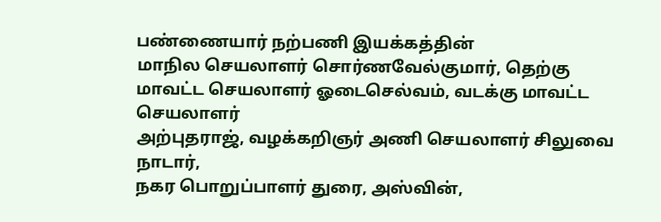பண்ணையார் நற்பணி இயக்கத்தின்
மாநில செயலாளர் சொர்ணவேல்குமார், தெற்கு மாவட்ட செயலாளர் ஓடைசெல்வம், வடக்கு மாவட்ட செயலாளர்
அற்புதராஜ், வழக்கறிஞர் அணி செயலாளர் சிலுவை நாடார்,
நகர பொறுப்பாளர் துரை, அஸ்வின்,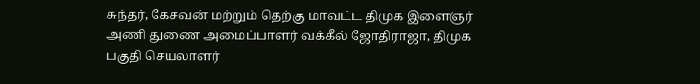சுந்தர், கேசவன் மற்றும் தெற்கு மாவட்ட திமுக இளைஞர் அணி துணை அமைப்பாளர் வக்கீல் ஜோதிராஜா, திமுக பகுதி செயலாளர்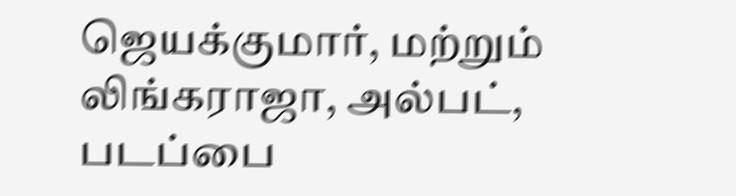ஜெயக்குமார், மற்றும் லிங்கராஜா, அல்பட், படப்பை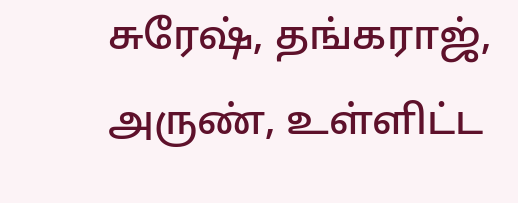சுரேஷ், தங்கராஜ், அருண், உள்ளிட்ட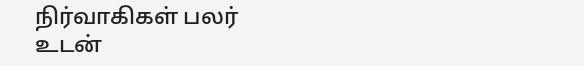நிர்வாகிகள் பலர் உடன்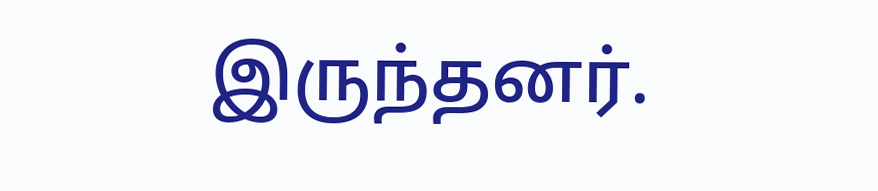இருந்தனர்.